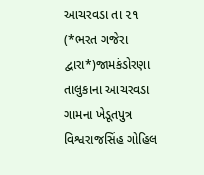આચરવડા તા ૨૧ (*ભરત ગજેરા દ્વારા*)જામકંડોરણા તાલુકાના આચરવડા ગામના ખેડૂતપુત્ર વિશ્વરાજસિંહ ગોહિલ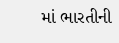માં ભારતીની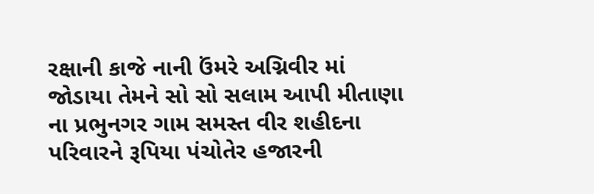રક્ષાની કાજે નાની ઉંમરે અગ્નિવીર માં જોડાયા તેમને સો સો સલામ આપી મીતાણા ના પ્રભુનગર ગામ સમસ્ત વીર શહીદના પરિવારને રૂપિયા પંચોતેર હજારની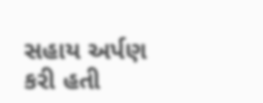સહાય અર્પણ કરી હતી